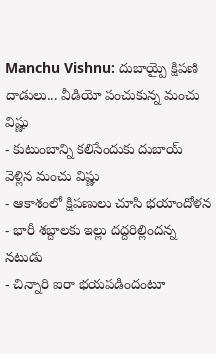Manchu Vishnu: దుబాయ్పై క్షిపణి దాడులు... వీడియో పంచుకున్న మంచు విష్ణు
- కుటుంబాన్ని కలిసేందుకు దుబాయ్ వెళ్లిన మంచు విష్ణు
- ఆకాశంలో క్షిపణులు చూసి భయాందోళన
- భారీ శబ్దాలకు ఇల్లు దద్దరిల్లిందన్న నటుడు
- చిన్నారి ఐరా భయపడిందంటూ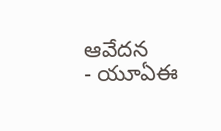ఆవేదన
- యూఏఈ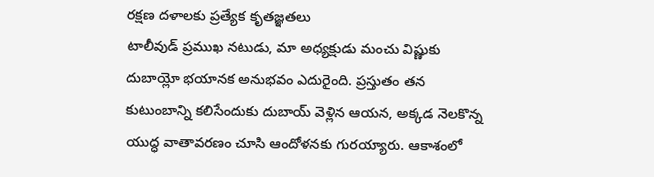రక్షణ దళాలకు ప్రత్యేక కృతజ్ఞతలు
టాలీవుడ్ ప్రముఖ నటుడు, మా అధ్యక్షుడు మంచు విష్ణుకు దుబాయ్లో భయానక అనుభవం ఎదురైంది. ప్రస్తుతం తన కుటుంబాన్ని కలిసేందుకు దుబాయ్ వెళ్లిన ఆయన, అక్కడ నెలకొన్న యుద్ధ వాతావరణం చూసి ఆందోళనకు గురయ్యారు. ఆకాశంలో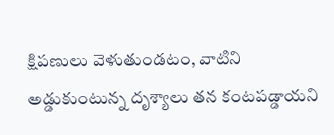క్షిపణులు వెళుతుండటం, వాటిని అడ్డుకుంటున్న దృశ్యాలు తన కంటపడ్డాయని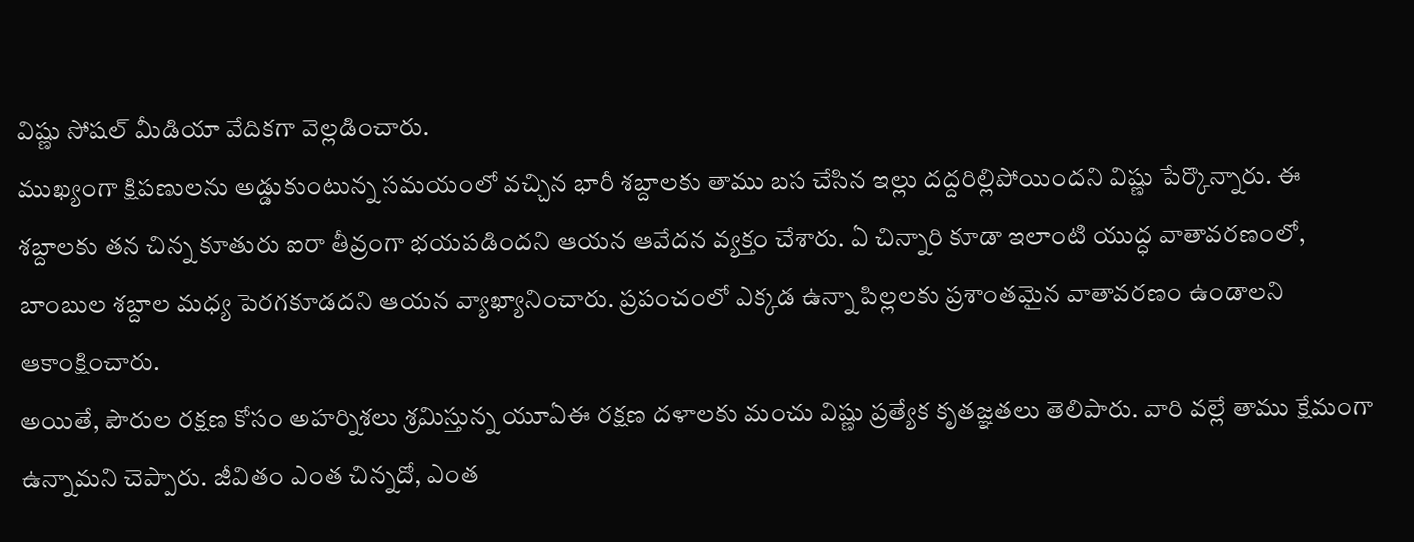విష్ణు సోషల్ మీడియా వేదికగా వెల్లడించారు.
ముఖ్యంగా క్షిపణులను అడ్డుకుంటున్న సమయంలో వచ్చిన భారీ శబ్దాలకు తాము బస చేసిన ఇల్లు దద్దరిల్లిపోయిందని విష్ణు పేర్కొన్నారు. ఈ శబ్దాలకు తన చిన్న కూతురు ఐరా తీవ్రంగా భయపడిందని ఆయన ఆవేదన వ్యక్తం చేశారు. ఏ చిన్నారి కూడా ఇలాంటి యుద్ధ వాతావరణంలో, బాంబుల శబ్దాల మధ్య పెరగకూడదని ఆయన వ్యాఖ్యానించారు. ప్రపంచంలో ఎక్కడ ఉన్నా పిల్లలకు ప్రశాంతమైన వాతావరణం ఉండాలని ఆకాంక్షించారు.
అయితే, పౌరుల రక్షణ కోసం అహర్నిశలు శ్రమిస్తున్న యూఏఈ రక్షణ దళాలకు మంచు విష్ణు ప్రత్యేక కృతజ్ఞతలు తెలిపారు. వారి వల్లే తాము క్షేమంగా ఉన్నామని చెప్పారు. జీవితం ఎంత చిన్నదో, ఎంత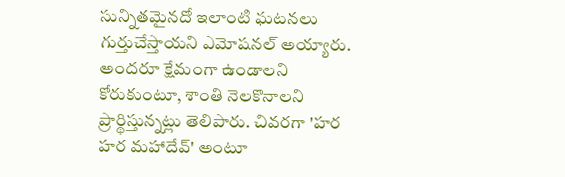సున్నితమైనదో ఇలాంటి ఘటనలు గుర్తుచేస్తాయని ఎమోషనల్ అయ్యారు. అందరూ క్షేమంగా ఉండాలని కోరుకుంటూ, శాంతి నెలకొనాలని ప్రార్థిస్తున్నట్లు తెలిపారు. చివరగా 'హర హర మహాదేవ్' అంటూ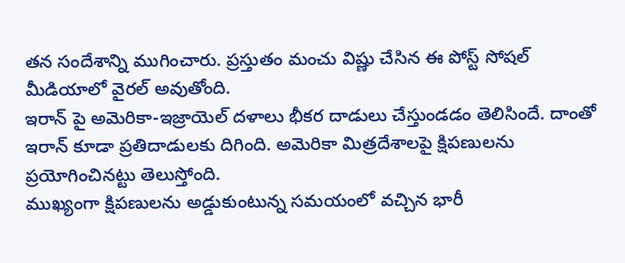తన సందేశాన్ని ముగించారు. ప్రస్తుతం మంచు విష్ణు చేసిన ఈ పోస్ట్ సోషల్ మీడియాలో వైరల్ అవుతోంది.
ఇరాన్ పై అమెరికా-ఇజ్రాయెల్ దళాలు భీకర దాడులు చేస్తుండడం తెలిసిందే. దాంతో ఇరాన్ కూడా ప్రతిదాడులకు దిగింది. అమెరికా మిత్రదేశాలపై క్షిపణులను ప్రయోగించినట్టు తెలుస్తోంది.
ముఖ్యంగా క్షిపణులను అడ్డుకుంటున్న సమయంలో వచ్చిన భారీ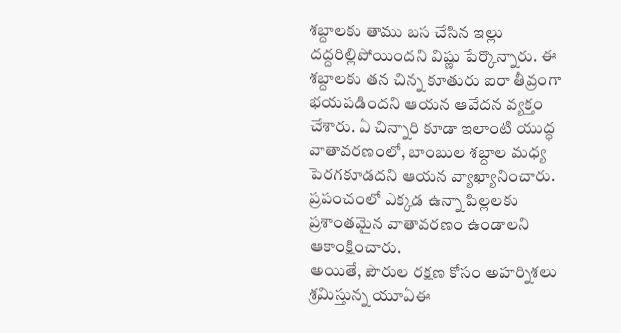శబ్దాలకు తాము బస చేసిన ఇల్లు దద్దరిల్లిపోయిందని విష్ణు పేర్కొన్నారు. ఈ శబ్దాలకు తన చిన్న కూతురు ఐరా తీవ్రంగా భయపడిందని ఆయన ఆవేదన వ్యక్తం చేశారు. ఏ చిన్నారి కూడా ఇలాంటి యుద్ధ వాతావరణంలో, బాంబుల శబ్దాల మధ్య పెరగకూడదని ఆయన వ్యాఖ్యానించారు. ప్రపంచంలో ఎక్కడ ఉన్నా పిల్లలకు ప్రశాంతమైన వాతావరణం ఉండాలని ఆకాంక్షించారు.
అయితే, పౌరుల రక్షణ కోసం అహర్నిశలు శ్రమిస్తున్న యూఏఈ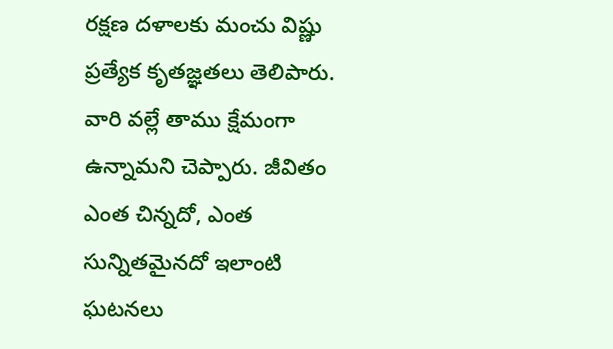రక్షణ దళాలకు మంచు విష్ణు ప్రత్యేక కృతజ్ఞతలు తెలిపారు. వారి వల్లే తాము క్షేమంగా ఉన్నామని చెప్పారు. జీవితం ఎంత చిన్నదో, ఎంత సున్నితమైనదో ఇలాంటి ఘటనలు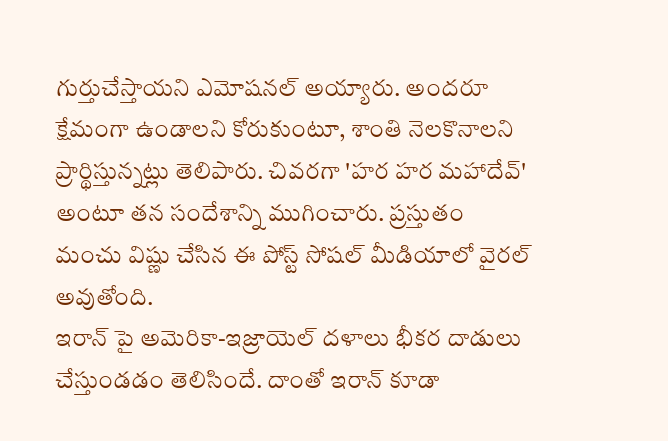గుర్తుచేస్తాయని ఎమోషనల్ అయ్యారు. అందరూ క్షేమంగా ఉండాలని కోరుకుంటూ, శాంతి నెలకొనాలని ప్రార్థిస్తున్నట్లు తెలిపారు. చివరగా 'హర హర మహాదేవ్' అంటూ తన సందేశాన్ని ముగించారు. ప్రస్తుతం మంచు విష్ణు చేసిన ఈ పోస్ట్ సోషల్ మీడియాలో వైరల్ అవుతోంది.
ఇరాన్ పై అమెరికా-ఇజ్రాయెల్ దళాలు భీకర దాడులు చేస్తుండడం తెలిసిందే. దాంతో ఇరాన్ కూడా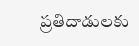ప్రతిదాడులకు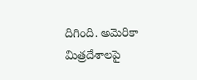దిగింది. అమెరికా మిత్రదేశాలపై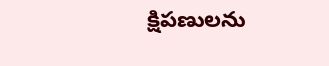క్షిపణులను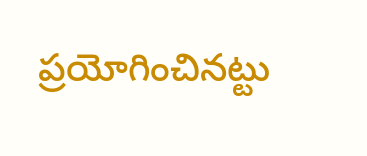ప్రయోగించినట్టు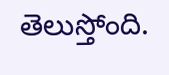తెలుస్తోంది.